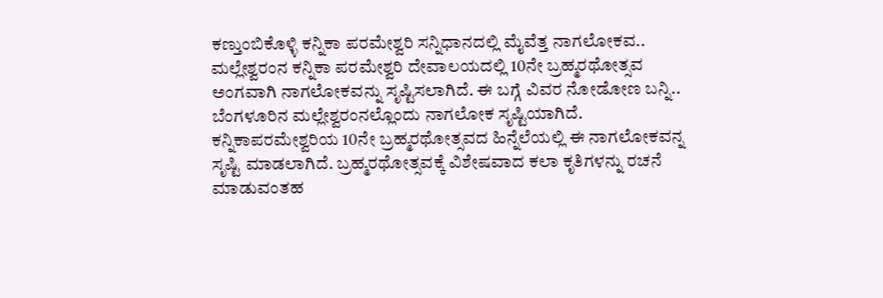ಕಣ್ತುಂಬಿಕೊಳ್ಳಿ ಕನ್ನಿಕಾ ಪರಮೇಶ್ವರಿ ಸನ್ನಿಧಾನದಲ್ಲಿ ಮೈವೆತ್ತ ನಾಗಲೋಕವ.. ಮಲ್ಲೇಶ್ವರಂನ ಕನ್ನಿಕಾ ಪರಮೇಶ್ವರಿ ದೇವಾಲಯದಲ್ಲಿ 10ನೇ ಬ್ರಹ್ಮರಥೋತ್ಸವ ಅಂಗವಾಗಿ ನಾಗಲೋಕವನ್ನು ಸೃಷ್ಟಿಸಲಾಗಿದೆ. ಈ ಬಗ್ಗೆ ವಿವರ ನೋಡೋಣ ಬನ್ನಿ.. ಬೆಂಗಳೂರಿನ ಮಲ್ಲೇಶ್ವರಂನಲ್ಲೊಂದು ನಾಗಲೋಕ ಸೃಷ್ಟಿಯಾಗಿದೆ. ಕನ್ನಿಕಾಪರಮೇಶ್ವರಿಯ 10ನೇ ಬ್ರಹ್ಮರಥೋತ್ಸವದ ಹಿನ್ನೆಲೆಯಲ್ಲಿ ಈ ನಾಗಲೋಕವನ್ನ ಸೃಷ್ಟಿ ಮಾಡಲಾಗಿದೆ. ಬ್ರಹ್ಮರಥೋತ್ಸವಕ್ಕೆ ವಿಶೇಷವಾದ ಕಲಾ ಕೃತಿಗಳನ್ನು ರಚನೆ ಮಾಡುವಂತಹ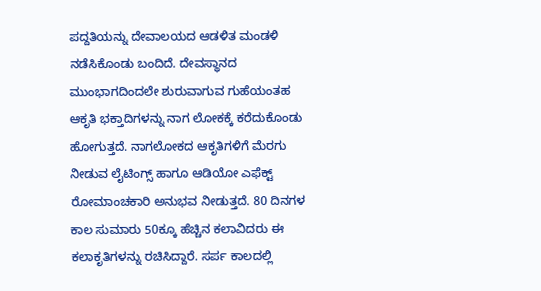ಪದ್ದತಿಯನ್ನು ದೇವಾಲಯದ ಆಡಳಿತ ಮಂಡಳಿ ನಡೆಸಿಕೊಂಡು ಬಂದಿದೆ. ದೇವಸ್ಥಾನದ ಮುಂಭಾಗದಿಂದಲೇ ಶುರುವಾಗುವ ಗುಹೆಯಂತಹ ಆಕೃತಿ ಭಕ್ತಾದಿಗಳನ್ನು ನಾಗ ಲೋಕಕ್ಕೆ ಕರೆದುಕೊಂಡು ಹೋಗುತ್ತದೆ. ನಾಗಲೋಕದ ಆಕೃತಿಗಳಿಗೆ ಮೆರಗು ನೀಡುವ ಲೈಟಿಂಗ್ಸ್ ಹಾಗೂ ಆಡಿಯೋ ಎಫೆಕ್ಟ್ ರೋಮಾಂಚಕಾರಿ ಅನುಭವ ನೀಡುತ್ತದೆ. 80 ದಿನಗಳ ಕಾಲ ಸುಮಾರು 50ಕ್ಕೂ ಹೆಚ್ಚಿನ ಕಲಾವಿದರು ಈ ಕಲಾಕೃತಿಗಳನ್ನು ರಚಿಸಿದ್ದಾರೆ. ಸರ್ಪ ಕಾಲದಲ್ಲಿ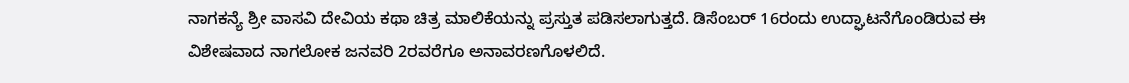ನಾಗಕನ್ಯೆ ಶ್ರೀ ವಾಸವಿ ದೇವಿಯ ಕಥಾ ಚಿತ್ರ ಮಾಲಿಕೆಯನ್ನು ಪ್ರಸ್ತುತ ಪಡಿಸಲಾಗುತ್ತದೆ. ಡಿಸೆಂಬರ್ 16ರಂದು ಉದ್ಘಾಟನೆಗೊಂಡಿರುವ ಈ ವಿಶೇಷವಾದ ನಾಗಲೋಕ ಜನವರಿ 2ರವರೆಗೂ ಅನಾವರಣಗೊಳಲಿದೆ.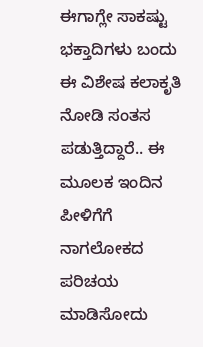ಈಗಾಗ್ಲೇ ಸಾಕಷ್ಟು ಭಕ್ತಾದಿಗಳು ಬಂದು ಈ ವಿಶೇಷ ಕಲಾಕೃತಿ ನೋಡಿ ಸಂತಸ ಪಡುತ್ತಿದ್ದಾರೆ.. ಈ ಮೂಲಕ ಇಂದಿನ ಪೀಳಿಗೆಗೆ ನಾಗಲೋಕದ ಪರಿಚಯ ಮಾಡಿಸೋದು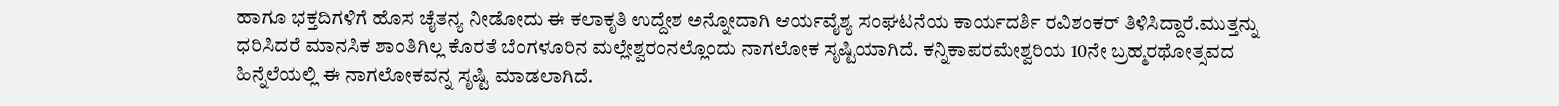ಹಾಗೂ ಭಕ್ತದಿಗಳಿಗೆ ಹೊಸ ಚೈತನ್ಯ ನೀಡೋದು ಈ ಕಲಾಕೃತಿ ಉದ್ದೇಶ ಅನ್ನೋದಾಗಿ ಆರ್ಯವೈಶ್ಯ ಸಂಘಟನೆಯ ಕಾರ್ಯದರ್ಶಿ ರವಿಶಂಕರ್ ತಿಳಿಸಿದ್ದಾರೆ.ಮುತ್ತನ್ನು ಧರಿಸಿದರೆ ಮಾನಸಿಕ ಶಾಂತಿಗಿಲ್ಲ ಕೊರತೆ ಬೆಂಗಳೂರಿನ ಮಲ್ಲೇಶ್ವರಂನಲ್ಲೊಂದು ನಾಗಲೋಕ ಸೃಷ್ಟಿಯಾಗಿದೆ. ಕನ್ನಿಕಾಪರಮೇಶ್ವರಿಯ 10ನೇ ಬ್ರಹ್ಮರಥೋತ್ಸವದ ಹಿನ್ನೆಲೆಯಲ್ಲಿ ಈ ನಾಗಲೋಕವನ್ನ ಸೃಷ್ಟಿ ಮಾಡಲಾಗಿದೆ.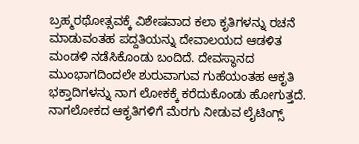ಬ್ರಹ್ಮರಥೋತ್ಸವಕ್ಕೆ ವಿಶೇಷವಾದ ಕಲಾ ಕೃತಿಗಳನ್ನು ರಚನೆ ಮಾಡುವಂತಹ ಪದ್ದತಿಯನ್ನು ದೇವಾಲಯದ ಆಡಳಿತ ಮಂಡಳಿ ನಡೆಸಿಕೊಂಡು ಬಂದಿದೆ. ದೇವಸ್ಥಾನದ ಮುಂಭಾಗದಿಂದಲೇ ಶುರುವಾಗುವ ಗುಹೆಯಂತಹ ಆಕೃತಿ ಭಕ್ತಾದಿಗಳನ್ನು ನಾಗ ಲೋಕಕ್ಕೆ ಕರೆದುಕೊಂಡು ಹೋಗುತ್ತದೆ. ನಾಗಲೋಕದ ಆಕೃತಿಗಳಿಗೆ ಮೆರಗು ನೀಡುವ ಲೈಟಿಂಗ್ಸ್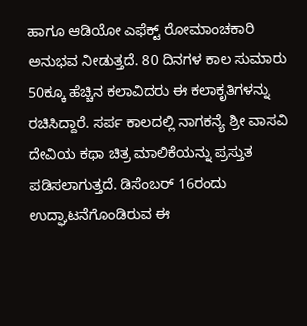ಹಾಗೂ ಆಡಿಯೋ ಎಫೆಕ್ಟ್ ರೋಮಾಂಚಕಾರಿ ಅನುಭವ ನೀಡುತ್ತದೆ. 80 ದಿನಗಳ ಕಾಲ ಸುಮಾರು 50ಕ್ಕೂ ಹೆಚ್ಚಿನ ಕಲಾವಿದರು ಈ ಕಲಾಕೃತಿಗಳನ್ನು ರಚಿಸಿದ್ದಾರೆ. ಸರ್ಪ ಕಾಲದಲ್ಲಿ ನಾಗಕನ್ಯೆ ಶ್ರೀ ವಾಸವಿ ದೇವಿಯ ಕಥಾ ಚಿತ್ರ ಮಾಲಿಕೆಯನ್ನು ಪ್ರಸ್ತುತ ಪಡಿಸಲಾಗುತ್ತದೆ. ಡಿಸೆಂಬರ್ 16ರಂದು ಉದ್ಘಾಟನೆಗೊಂಡಿರುವ ಈ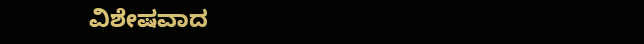ವಿಶೇಷವಾದ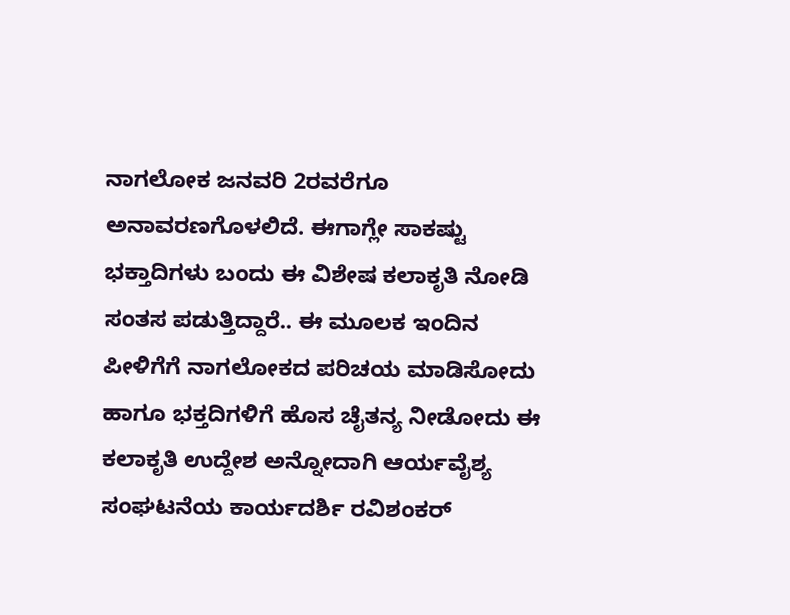ನಾಗಲೋಕ ಜನವರಿ 2ರವರೆಗೂ ಅನಾವರಣಗೊಳಲಿದೆ. ಈಗಾಗ್ಲೇ ಸಾಕಷ್ಟು ಭಕ್ತಾದಿಗಳು ಬಂದು ಈ ವಿಶೇಷ ಕಲಾಕೃತಿ ನೋಡಿ ಸಂತಸ ಪಡುತ್ತಿದ್ದಾರೆ.. ಈ ಮೂಲಕ ಇಂದಿನ ಪೀಳಿಗೆಗೆ ನಾಗಲೋಕದ ಪರಿಚಯ ಮಾಡಿಸೋದು ಹಾಗೂ ಭಕ್ತದಿಗಳಿಗೆ ಹೊಸ ಚೈತನ್ಯ ನೀಡೋದು ಈ ಕಲಾಕೃತಿ ಉದ್ದೇಶ ಅನ್ನೋದಾಗಿ ಆರ್ಯವೈಶ್ಯ ಸಂಘಟನೆಯ ಕಾರ್ಯದರ್ಶಿ ರವಿಶಂಕರ್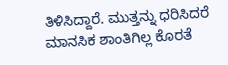ತಿಳಿಸಿದ್ದಾರೆ. ಮುತ್ತನ್ನು ಧರಿಸಿದರೆ ಮಾನಸಿಕ ಶಾಂತಿಗಿಲ್ಲ ಕೊರತೆ